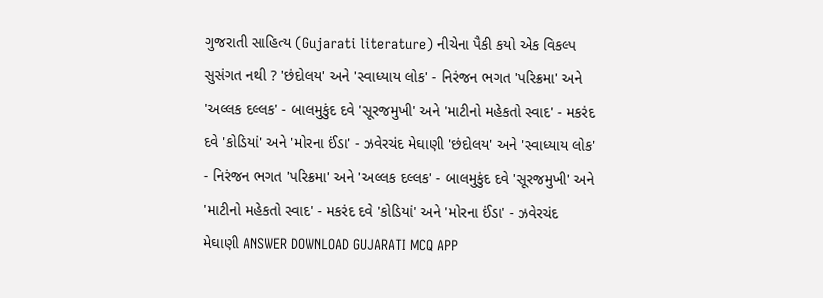ગુજરાતી સાહિત્ય (Gujarati literature) નીચેના પૈકી કયો એક વિકલ્પ સુસંગત નથી ? 'છંદોલય' અને 'સ્વાધ્યાય લોક' - નિરંજન ભગત 'પરિક્રમા' અને 'અલ્લક દલ્લક' - બાલમુકુંદ દવે 'સૂરજમુખી' અને 'માટીનો મહેકતો સ્વાદ' - મકરંદ દવે 'કોડિયાં' અને 'મોરના ઈંડા' - ઝવેરચંદ મેઘાણી 'છંદોલય' અને 'સ્વાધ્યાય લોક' - નિરંજન ભગત 'પરિક્રમા' અને 'અલ્લક દલ્લક' - બાલમુકુંદ દવે 'સૂરજમુખી' અને 'માટીનો મહેકતો સ્વાદ' - મકરંદ દવે 'કોડિયાં' અને 'મોરના ઈંડા' - ઝવેરચંદ મેઘાણી ANSWER DOWNLOAD GUJARATI MCQ APP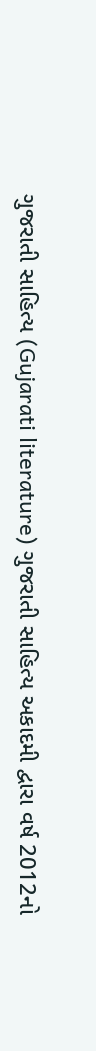ગુજરાતી સાહિત્ય (Gujarati literature) ગુજરાતી સાહિત્ય અકાદમી દ્વારા વર્ષ 2012નો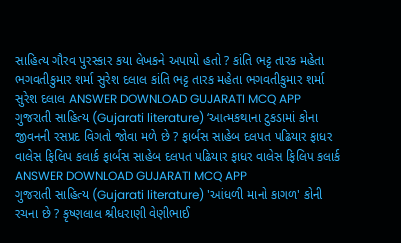સાહિત્ય ગૌરવ પુરસ્કાર કયા લેખકને અપાયો હતો ? કાંતિ ભટ્ટ તારક મહેતા ભગવતીકુમાર શર્મા સુરેશ દલાલ કાંતિ ભટ્ટ તારક મહેતા ભગવતીકુમાર શર્મા સુરેશ દલાલ ANSWER DOWNLOAD GUJARATI MCQ APP
ગુજરાતી સાહિત્ય (Gujarati literature) ‘આત્મકથાના ટુકડામાં કોના જીવનની રસપ્રદ વિગતો જોવા મળે છે ? ફાર્બસ સાહેબ દલપત પઢિયાર ફાધર વાલેસ ફિલિપ કલાર્ક ફાર્બસ સાહેબ દલપત પઢિયાર ફાધર વાલેસ ફિલિપ કલાર્ક ANSWER DOWNLOAD GUJARATI MCQ APP
ગુજરાતી સાહિત્ય (Gujarati literature) 'આંધળી માનો કાગળ' કોની રચના છે ? કૃષ્ણલાલ શ્રીધરાણી વેણીભાઈ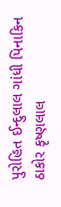પુરોહિત ઈન્દુલાલ ગાંધી પિનાકિન ઠાકોર કૃષ્ણલાલ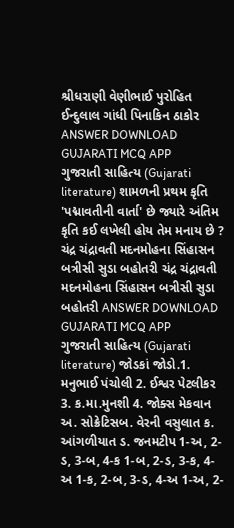શ્રીધરાણી વેણીભાઈ પુરોહિત ઈન્દુલાલ ગાંધી પિનાકિન ઠાકોર ANSWER DOWNLOAD GUJARATI MCQ APP
ગુજરાતી સાહિત્ય (Gujarati literature) શામળની પ્રથમ કૃતિ 'પદ્માવતીની વાર્તા' છે જ્યારે અંતિમ કૃતિ કઈ લખેલી હોય તેમ મનાય છે ? ચંદ્ર ચંદ્રાવતી મદનમોહના સિંહાસન બત્રીસી સુડા બહોતરી ચંદ્ર ચંદ્રાવતી મદનમોહના સિંહાસન બત્રીસી સુડા બહોતરી ANSWER DOWNLOAD GUJARATI MCQ APP
ગુજરાતી સાહિત્ય (Gujarati literature) જોડકાં જોડો.1. મનુભાઈ પંચોલી 2. ઈશ્વર પેટલીકર 3. ક.મા.મુનશી 4. જોક્સ મેકવાન અ. સોક્રેટિસબ. વેરની વસુલાત ક. આંગળીયાત ડ. જનમટીપ 1-અ, 2-ડ, 3-બ, 4-ક 1-બ, 2-ડ, 3-ક, 4-અ 1-ક, 2-બ, 3-ડ, 4-અ 1-અ, 2-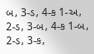બ, 3-ડ, 4-ક 1-અ, 2-ડ, 3-બ, 4-ક 1-બ, 2-ડ, 3-ક,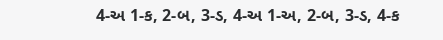4-અ 1-ક, 2-બ, 3-ડ, 4-અ 1-અ, 2-બ, 3-ડ, 4-ક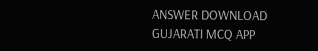ANSWER DOWNLOAD GUJARATI MCQ APP